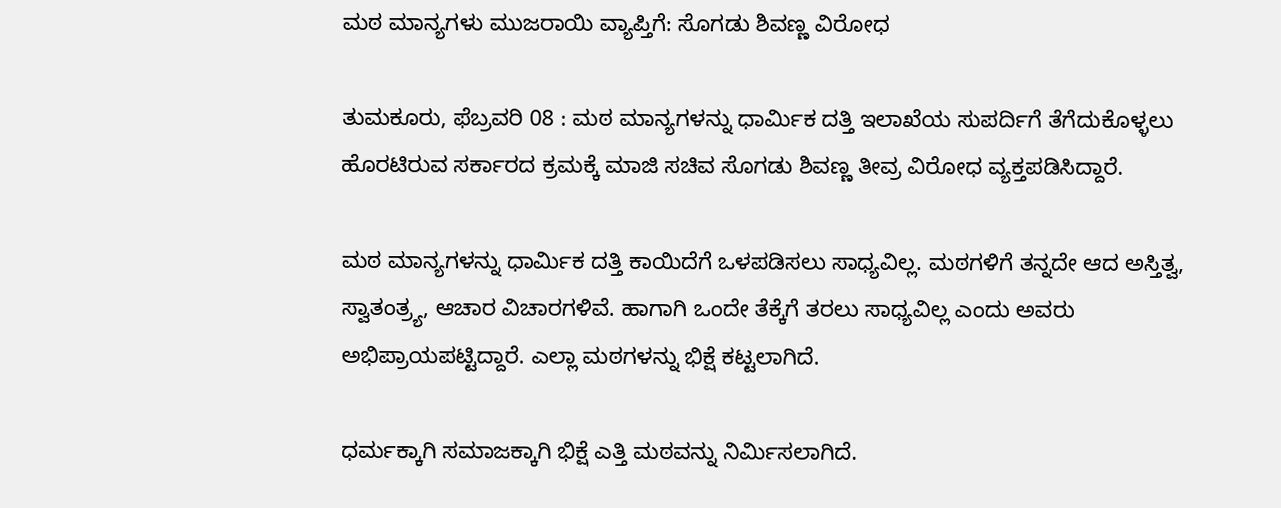ಮಠ ಮಾನ್ಯಗಳು ಮುಜರಾಯಿ ವ್ಯಾಪ್ತಿಗೆ: ಸೊಗಡು ಶಿವಣ್ಣ ವಿರೋಧ

ತುಮಕೂರು, ಫೆಬ್ರವರಿ 08 : ಮಠ ಮಾನ್ಯಗಳನ್ನು ಧಾರ್ಮಿಕ ದತ್ತಿ ಇಲಾಖೆಯ ಸುಪರ್ದಿಗೆ ತೆಗೆದುಕೊಳ್ಳಲು ಹೊರಟಿರುವ ಸರ್ಕಾರದ ಕ್ರಮಕ್ಕೆ ಮಾಜಿ ಸಚಿವ ಸೊಗಡು ಶಿವಣ್ಣ ತೀವ್ರ ವಿರೋಧ ವ್ಯಕ್ತಪಡಿಸಿದ್ದಾರೆ.

ಮಠ ಮಾನ್ಯಗಳನ್ನು ಧಾರ್ಮಿಕ ದತ್ತಿ ಕಾಯಿದೆಗೆ ಒಳಪಡಿಸಲು ಸಾಧ್ಯವಿಲ್ಲ. ಮಠಗಳಿಗೆ ತನ್ನದೇ ಆದ ಅಸ್ತಿತ್ವ, ಸ್ವಾತಂತ್ರ್ಯ, ಆಚಾರ ವಿಚಾರಗಳಿವೆ. ಹಾಗಾಗಿ ಒಂದೇ ತೆಕ್ಕೆಗೆ ತರಲು ಸಾಧ್ಯವಿಲ್ಲ ಎಂದು ಅವರು ಅಭಿಪ್ರಾಯಪಟ್ಟಿದ್ದಾರೆ. ಎಲ್ಲಾ ಮಠಗಳನ್ನು ಭಿಕ್ಷೆ ಕಟ್ಟಲಾಗಿದೆ.

ಧರ್ಮಕ್ಕಾಗಿ ಸಮಾಜಕ್ಕಾಗಿ ಭಿಕ್ಷೆ ಎತ್ತಿ ಮಠವನ್ನು ನಿರ್ಮಿಸಲಾಗಿದೆ.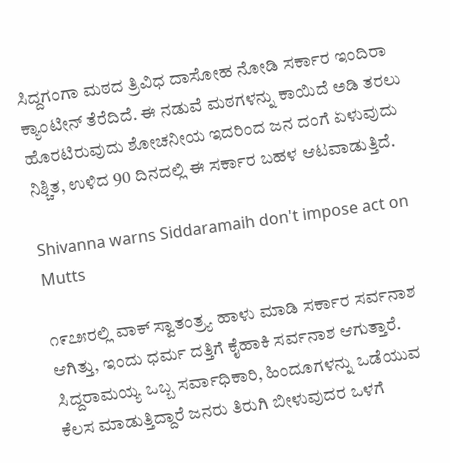ಸಿದ್ದಗಂಗಾ ಮಠದ ತ್ರಿವಿಧ ದಾಸೋಹ ನೋಡಿ ಸರ್ಕಾರ ಇಂದಿರಾ ಕ್ಯಾಂಟೀನ್ ತೆರೆದಿದೆ. ಈ ನಡುವೆ ಮಠಗಳನ್ನು ಕಾಯಿದೆ ಅಡಿ ತರಲು ಹೊರಟಿರುವುದು ಶೋಚನೀಯ ಇದರಿಂದ ಜನ ದಂಗೆ ಏಳುವುದು ನಿಶ್ಚಿತ, ಉಳಿದ 90 ದಿನದಲ್ಲಿ ಈ ಸರ್ಕಾರ ಬಹಳ ಆಟವಾಡುತ್ತಿದೆ.

Shivanna warns Siddaramaih don't impose act on Mutts

೧೯೭೫ರಲ್ಲಿ ವಾಕ್ ಸ್ವಾತಂತ್ರ್ಯ ಹಾಳು ಮಾಡಿ ಸರ್ಕಾರ ಸರ್ವನಾಶ ಆಗಿತ್ತು, ಇಂದು ಧರ್ಮ ದತ್ತಿಗೆ ಕೈಹಾಕಿ ಸರ್ವನಾಶ ಆಗುತ್ತಾರೆ. ಸಿದ್ದರಾಮಯ್ಯ ಒಬ್ಬ ಸರ್ವಾಧಿಕಾರಿ, ಹಿಂದೂಗಳನ್ನು ಒಡೆಯುವ ಕೆಲಸ ಮಾಡುತ್ತಿದ್ದಾರೆ ಜನರು ತಿರುಗಿ ಬೀಳುವುದರ ಒಳಗೆ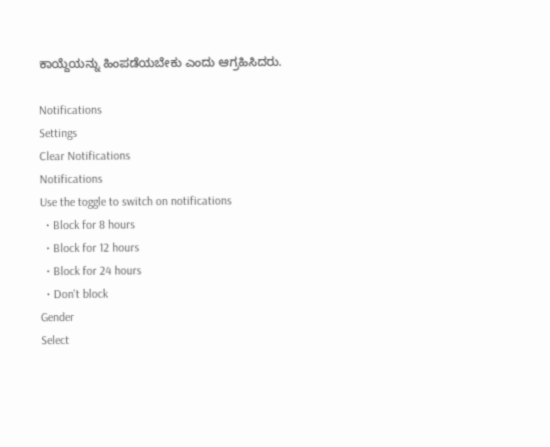ಕಾಯ್ದೆಯನ್ನು ಹಿಂಪಡೆಯಬೇಕು ಎಂದು ಆಗ್ರಹಿಸಿದರು.

Notifications
Settings
Clear Notifications
Notifications
Use the toggle to switch on notifications
  • Block for 8 hours
  • Block for 12 hours
  • Block for 24 hours
  • Don't block
Gender
Select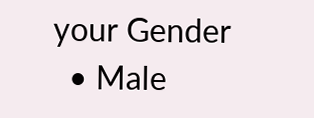your Gender
  • Male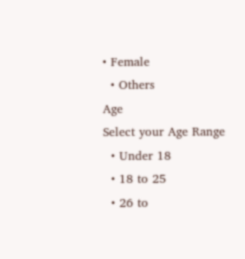• Female
  • Others
Age
Select your Age Range
  • Under 18
  • 18 to 25
  • 26 to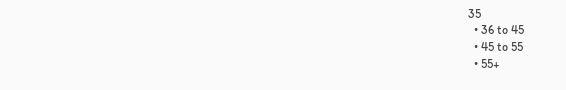35
  • 36 to 45
  • 45 to 55
  • 55+